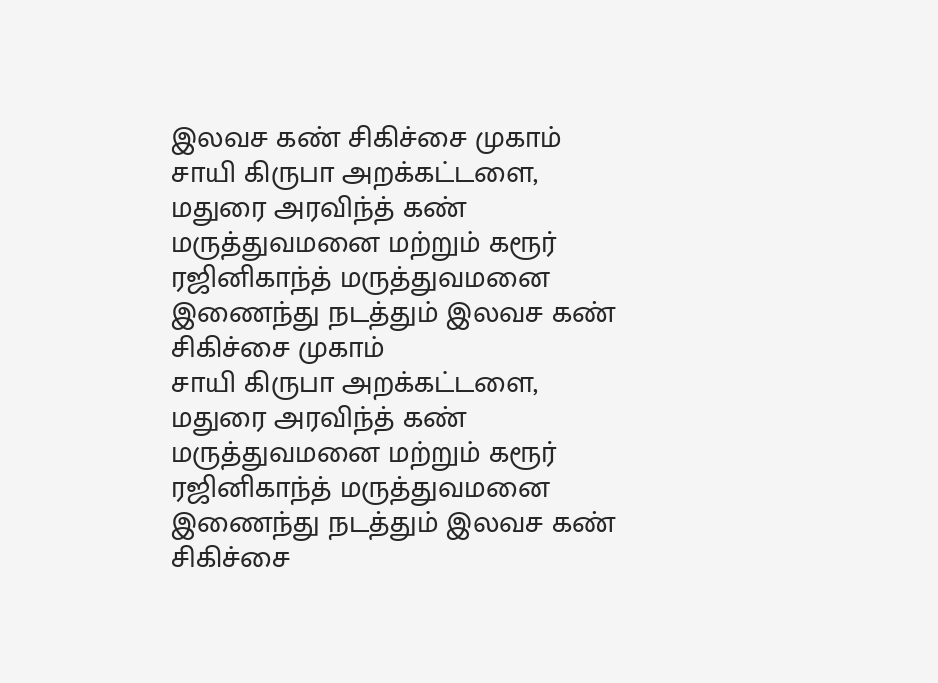இலவச கண் சிகிச்சை முகாம்
சாயி கிருபா அறக்கட்டளை, மதுரை அரவிந்த் கண் மருத்துவமனை மற்றும் கரூர் ரஜினிகாந்த் மருத்துவமனை இணைந்து நடத்தும் இலவச கண் சிகிச்சை முகாம்
சாயி கிருபா அறக்கட்டளை, மதுரை அரவிந்த் கண் மருத்துவமனை மற்றும் கரூர் ரஜினிகாந்த் மருத்துவமனை இணைந்து நடத்தும் இலவச கண் சிகிச்சை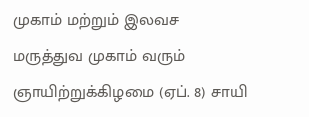முகாம் மற்றும் இலவச மருத்துவ முகாம் வரும் ஞாயிற்றுக்கிழமை (ஏப். 8) சாயி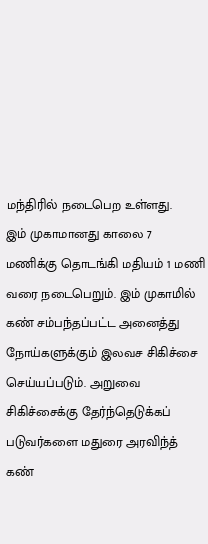மந்திரில் நடைபெற உள்ளது.
இம் முகாமானது காலை 7 மணிக்கு தொடங்கி மதியம் 1 மணி வரை நடைபெறும். இம் முகாமில் கண் சம்பந்தப்பட்ட அனைத்து நோய்களுக்கும் இலவச சிகிச்சை செய்யப்படும். அறுவை சிகிச்சைக்கு தேர்ந்தெடுக்கப் படுவர்களை மதுரை அரவிந்த் கண்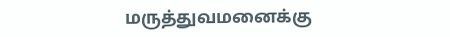மருத்துவமனைக்கு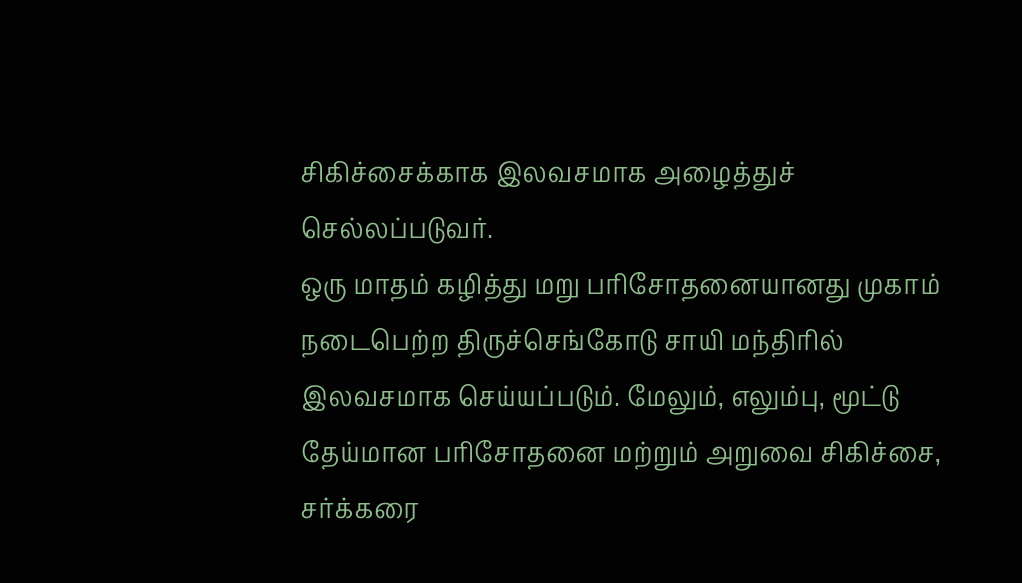சிகிச்சைக்காக இலவசமாக அழைத்துச் செல்லப்படுவர்.
ஒரு மாதம் கழித்து மறு பரிசோதனையானது முகாம் நடைபெற்ற திருச்செங்கோடு சாயி மந்திரில் இலவசமாக செய்யப்படும். மேலும், எலும்பு, மூட்டு தேய்மான பரிசோதனை மற்றும் அறுவை சிகிச்சை, சர்க்கரை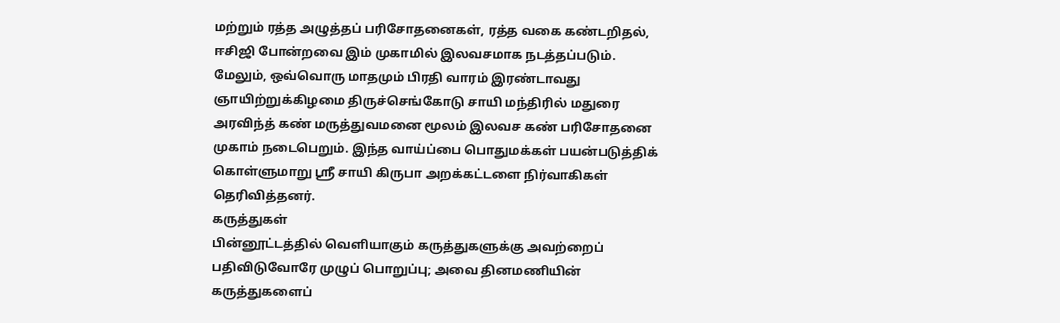மற்றும் ரத்த அழுத்தப் பரிசோதனைகள், ரத்த வகை கண்டறிதல், ஈசிஜி போன்றவை இம் முகாமில் இலவசமாக நடத்தப்படும். மேலும், ஒவ்வொரு மாதமும் பிரதி வாரம் இரண்டாவது ஞாயிற்றுக்கிழமை திருச்செங்கோடு சாயி மந்திரில் மதுரை அரவிந்த் கண் மருத்துவமனை மூலம் இலவச கண் பரிசோதனை முகாம் நடைபெறும். இந்த வாய்ப்பை பொதுமக்கள் பயன்படுத்திக் கொள்ளுமாறு ஸ்ரீ சாயி கிருபா அறக்கட்டளை நிர்வாகிகள் தெரிவித்தனர்.
கருத்துகள்
பின்னூட்டத்தில் வெளியாகும் கருத்துகளுக்கு அவற்றைப் பதிவிடுவோரே முழுப் பொறுப்பு; அவை தினமணியின் கருத்துகளைப்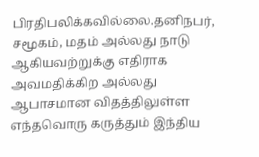பிரதிபலிக்கவில்லை.தனிநபர், சமூகம், மதம் அல்லது நாடு ஆகியவற்றுக்கு எதிராக அவமதிக்கிற அல்லது ஆபாசமான விதத்திலுள்ள எந்தவொரு கருத்தும் இந்திய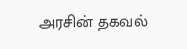அரசின் தகவல்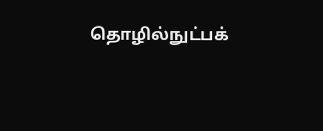தொழில்நுட்பக்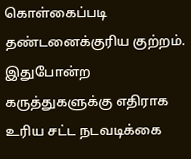கொள்கைப்படி தண்டனைக்குரிய குற்றம். இதுபோன்ற கருத்துகளுக்கு எதிராக உரிய சட்ட நடவடிக்கை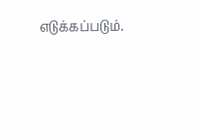எடுக்கப்படும்.